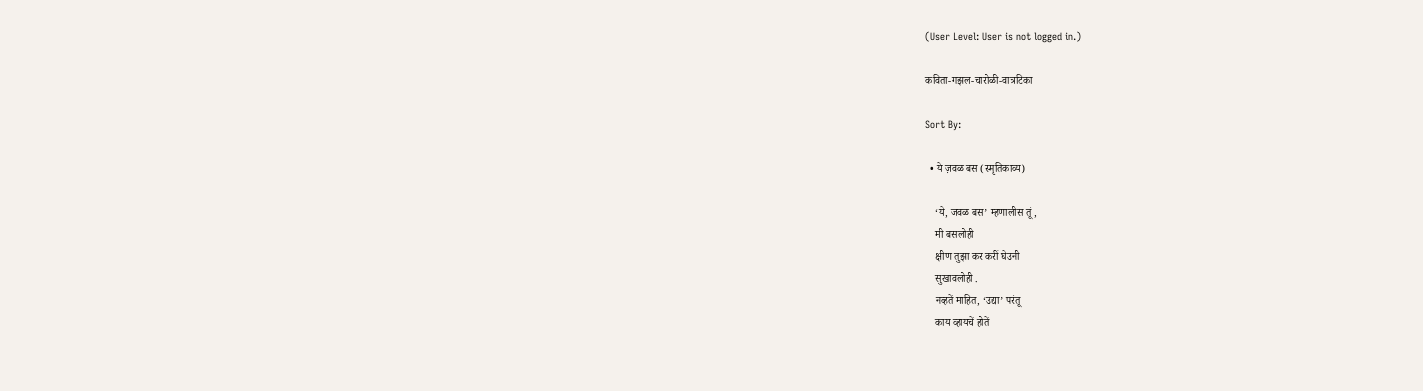(User Level: User is not logged in.)

कविता-गझल-चारोळी-वात्रटिका

Sort By:

  • ये ज़वळ बस (स्मृतिकाव्य)

    ‘ये, जवळ बस’ म्हणालीस तूं,
    मी बसलोही
    क्षीण तुझा कर करीं घेउनी
    सुखावलोही .
    नव्हतें माहित, ‘उद्या’ परंतू
    काय व्हायचें होतें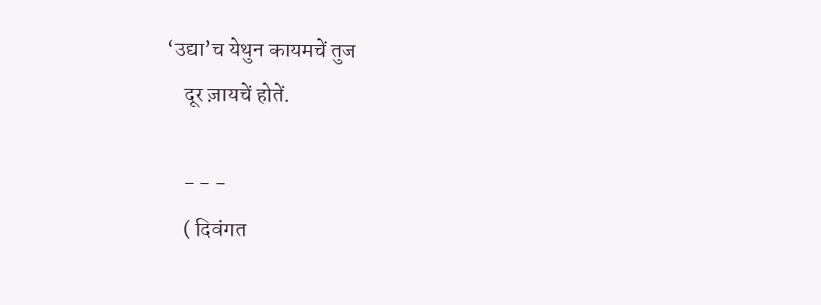‘उद्या’च येथुन कायमचें तुज
    दूर ज़ायचें होतें.

    - - -
    ( दिवंगत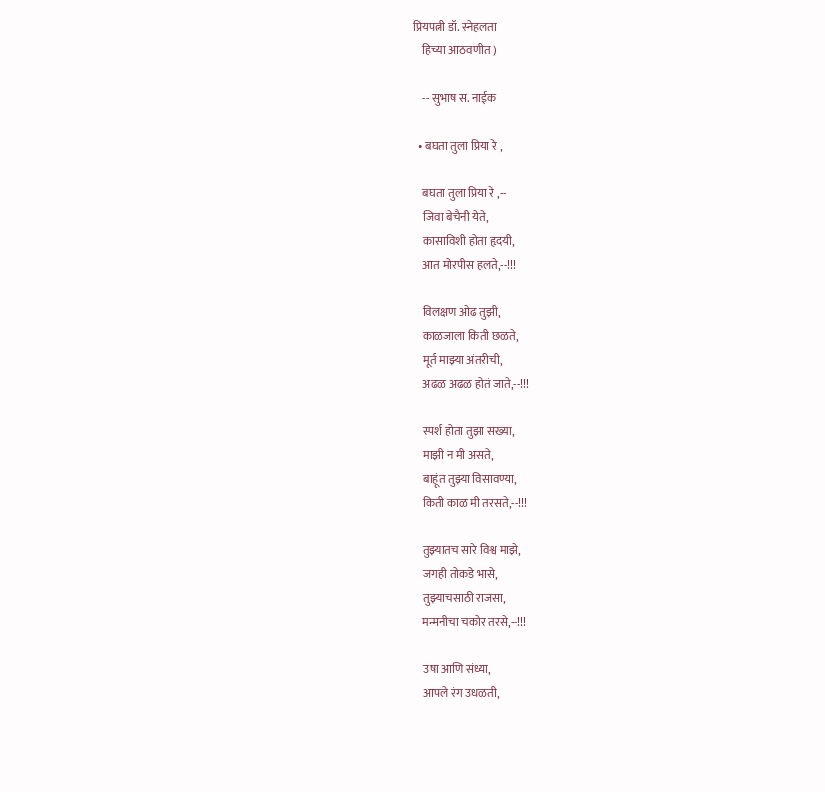प्रियपत्नी डॉ. स्नेहलता
    हिच्या आठवणीत )

    -- सुभाष स. नाईक

  • बघता तुला प्रिया रे ,

    बघता तुला प्रिया रे ,--
    जिवा बेचैनी येते,
    कासाविशी होता हृदयी,
    आत मोरपीस हलते,--!!!

    विलक्षण ओढ तुझी,
    काळजाला किती छळते,
    मूर्त माझ्या अंतरीची,
    अढळ अढळ होतं जाते,--!!!

    स्पर्श होता तुझा सख्या,
    माझी न मी असते,
    बाहूंत तुझ्या विसावण्या,
    किती काळ मी तरसते,--!!!

    तुझ्यातच सारे विश्व माझे,
    जगही तोकडे भासे,
    तुझ्याचसाठी राजसा,
    मन्मनीचा चकोर तरसे,--!!!

    उषा आणि संध्या,
    आपले रंग उधळती,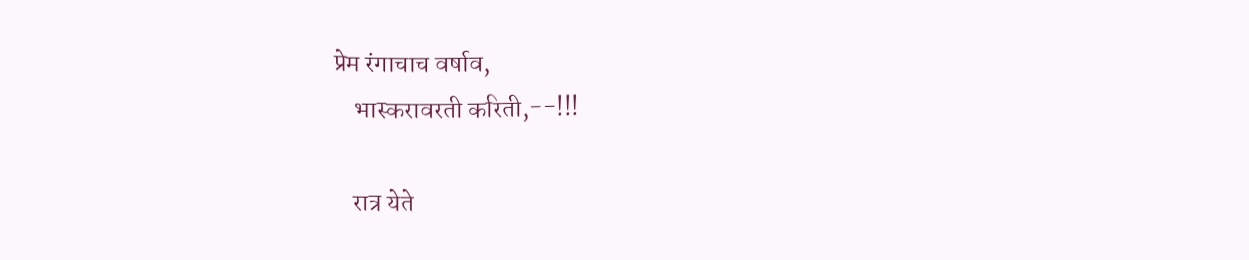प्रेम रंगाचाच वर्षाव,
    भास्करावरती करिती,--!!!

    रात्र येते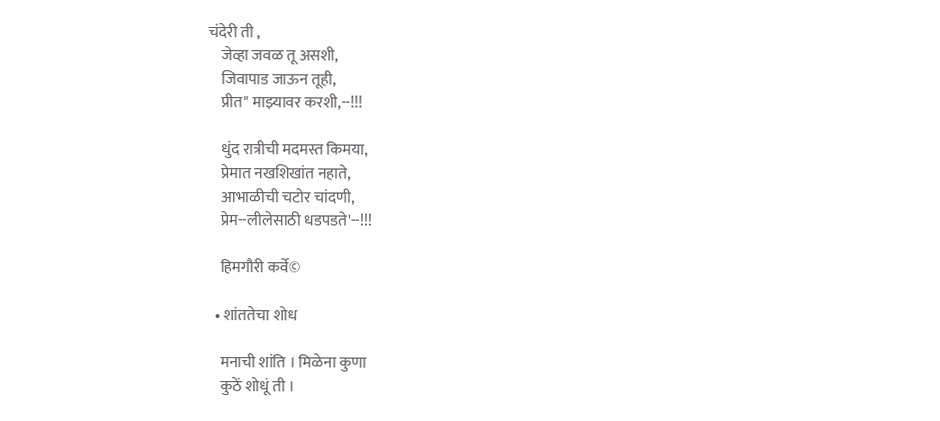चंदेरी ती ,
    जेव्हा जवळ तू असशी,
    जिवापाड जाऊन तूही,
    प्रीत" माझ्यावर करशी,--!!!

    धुंद रात्रीची मदमस्त किमया,
    प्रेमात नखशिखांत नहाते,
    आभाळीची चटोर चांदणी,
    प्रेम--लीलेसाठी धडपडते'--!!!

    हिमगौरी कर्वे©

  • शांततेचा शोध

    मनाची शांति । मिळेना कुणा
    कुठें शोधूं ती ।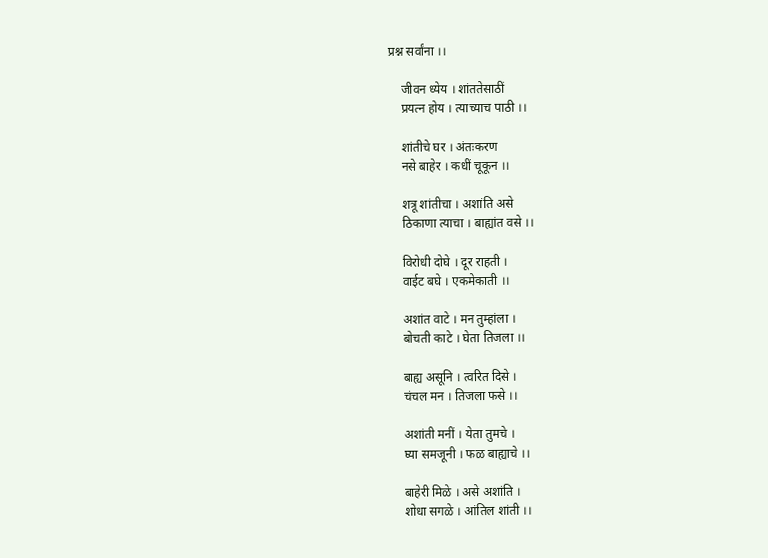प्रश्न सर्वांना ।।

    जीवन ध्येय । शांततेसाठीं
    प्रयत्न होय । त्याच्याच पाठी ।।

    शांतीचे घर । अंतःकरण
    नसे बाहेर । कधीं चूकून ।।

    शत्रू शांतीचा । अशांति असे
    ठिकाणा त्याचा । बाह्यांत वसे ।।

    विरोधी दोघे । दूर राहती ।
    वाईट बघे । एकमेकाती ।।

    अशांत वाटे । मन तुम्हांला ।
    बोचती काटे । घेता तिजला ।।

    बाह्य असूनि । त्वरित दिसे ।
    चंचल मन । तिजला फसे ।।

    अशांती मनीं । येता तुमचे ।
    घ्या समजूनी । फळ बाह्याचे ।।

    बाहेरी मिळे । असे अशांति ।
    शोधा सगळे । आंतिल शांती ।।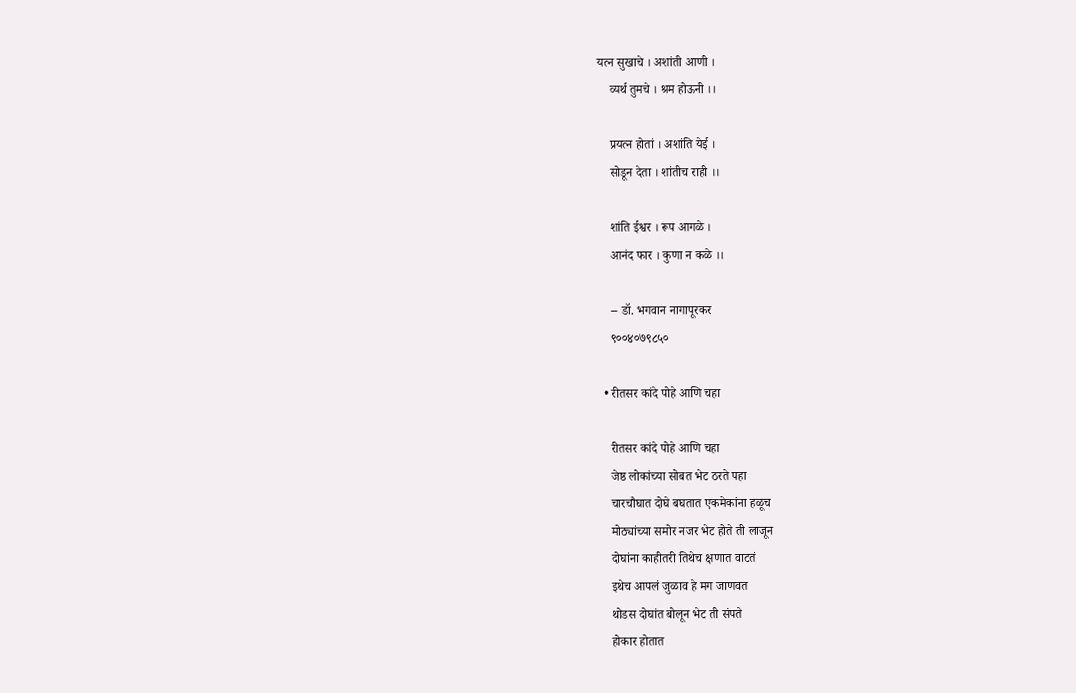यत्न सुखाचे । अशांती आणी ।
    व्यर्थ तुमचे । श्रम होऊनी ।।

    प्रयत्न होतां । अशांति येई ।
    सोडून देता । शांतीच राही ।।

    शांति ईश्वर । रूप आगळे ।
    आनंद फार । कुणा न कळे ।।

    -- डॉ. भगवान नागापूरकर
    ९००४०७९८५०

  • रीतसर कांदे पोहे आणि चहा

    रीतसर कांदे पोहे आणि चहा
    जेष्ठ लोकांच्या सोबत भेट ठरते पहा
    चारचौघात दोघे बघतात एकमेकांना हळूच
    मोठ्यांच्या समोर नजर भेट होते ती लाजून
    दोघांना काहीतरी तिथेच क्षणात वाटतं
    इथेच आपलं जुळाव हे मग जाणवत
    थोडस दोघांत बोलून भेट ती संपते
    होकार होतात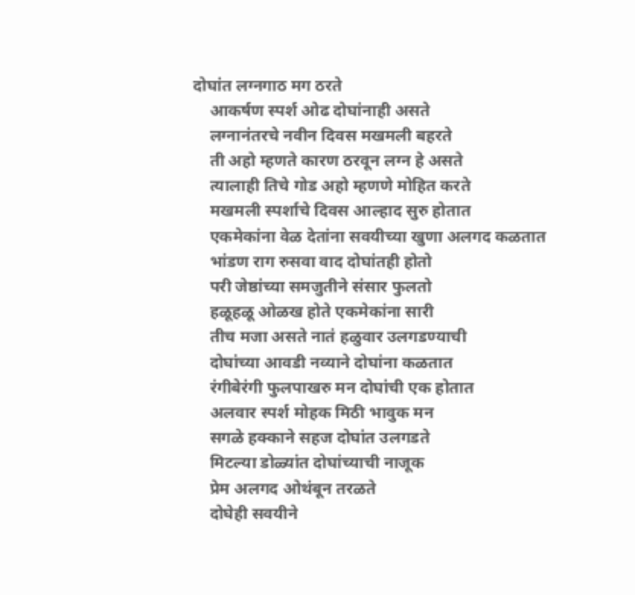दोघांत लग्नगाठ मग ठरते
    आकर्षण स्पर्श ओढ दोघांनाही असते
    लग्नानंतरचे नवीन दिवस मखमली बहरते
    ती अहो म्हणते कारण ठरवून लग्न हे असते
    त्यालाही तिचे गोड अहो म्हणणे मोहित करते
    मखमली स्पर्शाचे दिवस आल्हाद सुरु होतात
    एकमेकांना वेळ देतांना सवयीच्या खुणा अलगद कळतात
    भांडण राग रुसवा वाद दोघांतही होतो
    परी जेष्ठांच्या समजुतीने संसार फुलतो
    हळूहळू ओळख होते एकमेकांना सारी
    तीच मजा असते नातं हळुवार उलगडण्याची
    दोघांच्या आवडी नव्याने दोघांना कळतात
    रंगीबेरंगी फुलपाखरु मन दोघांची एक होतात
    अलवार स्पर्श मोहक मिठी भावुक मन
    सगळे हक्काने सहज दोघांत उलगडते
    मिटल्या डोळ्यांत दोघांच्याची नाजूक
    प्रेम अलगद ओथंबून तरळते
    दोघेही सवयीने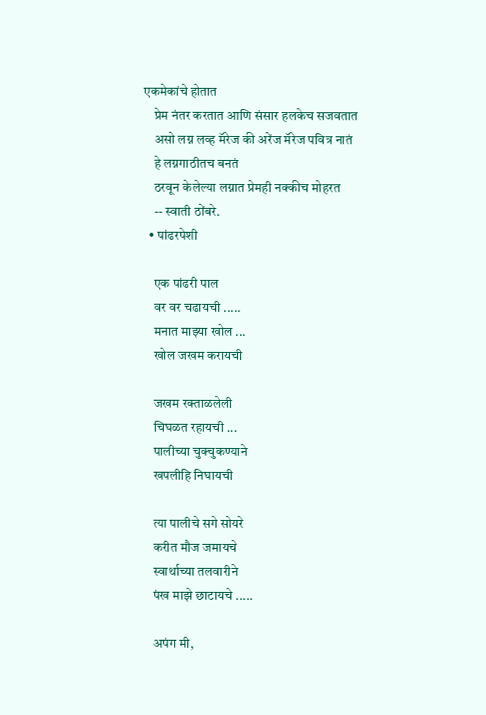एकमेकांचे होतात
    प्रेम नंतर करतात आणि संसार हलकेच सजवतात
    असो लग्न लव्ह मॅरेज की अरेंज मॅरेज पवित्र नातं
    हे लग्नगाठीतच बनतं
    ठरवून केलेल्या लग्नात प्रेमही नक्कीच मोहरत
    -- स्वाती ठोंबरे.
  • पांढरपेशी

    एक पांढरी पाल
    वर वर चढायची .....
    मनात माझ्या खोल ...
    खोल जखम करायची

    जखम रक्ताळलेली
    चिघळत रहायची ...
    पालीच्या चुक्चुकण्याने
    खपलीहि निघायची

    त्या पालीचे सगे सोयरे
    करीत मौज जमायचे
    स्वार्थाच्या तलवारीने
    पंख माझे छाटायचे .....

    अपंग मी,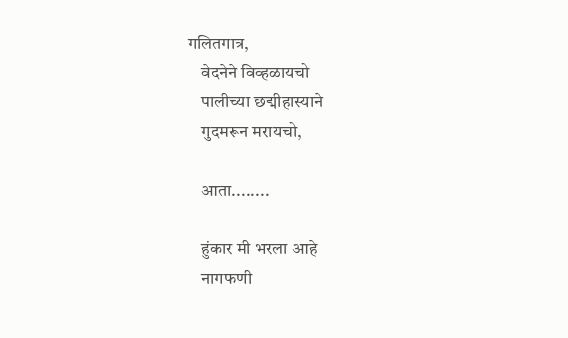गलितगात्र,
    वेदनेने विव्हळायचो
    पालीच्या छद्मीहास्याने
    गुदमरून मरायचो,

    आता........

    हुंकार मी भरला आहे
    नागफणी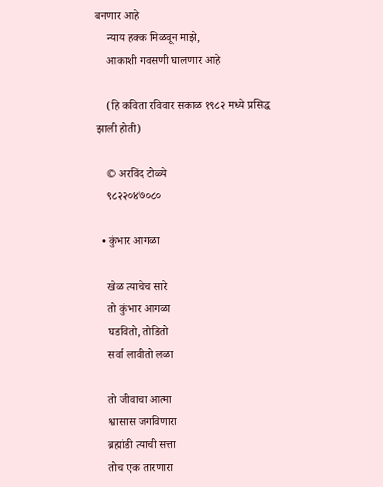बनणार आहे
    न्याय हक्क मिळवून माझे,
    आकाशी गवसणी घालणार आहे

    (हि कविता रविवार सकाळ १९८२ मध्ये प्रसिद्ध झाली होती)

    © अरविंद टोळ्ये
    ९८२२०४७०८०

  • कुंभार आगळा

    खेळ त्याचेच सारे
    तो कुंभार आगळा
    घडवितो, तोडितो
    सर्वा लावीतो लळा

    तो जीवाचा आत्मा
    श्वासास जगविणारा
    ब्रह्मांडी त्याची सत्ता
    तोच एक तारणारा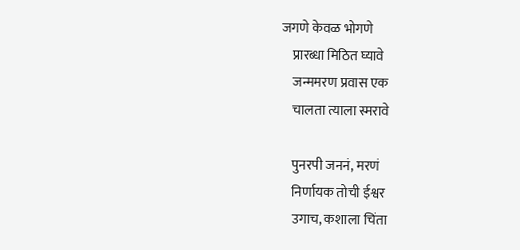जगणे केवळ भोगणे
    प्रारब्धा मिठित घ्यावे
    जन्ममरण प्रवास एक
    चालता त्याला स्मरावे

    पुनरपी जननं, मरणं
    निर्णायक तोची ईश्वर
    उगाच, कशाला चिंता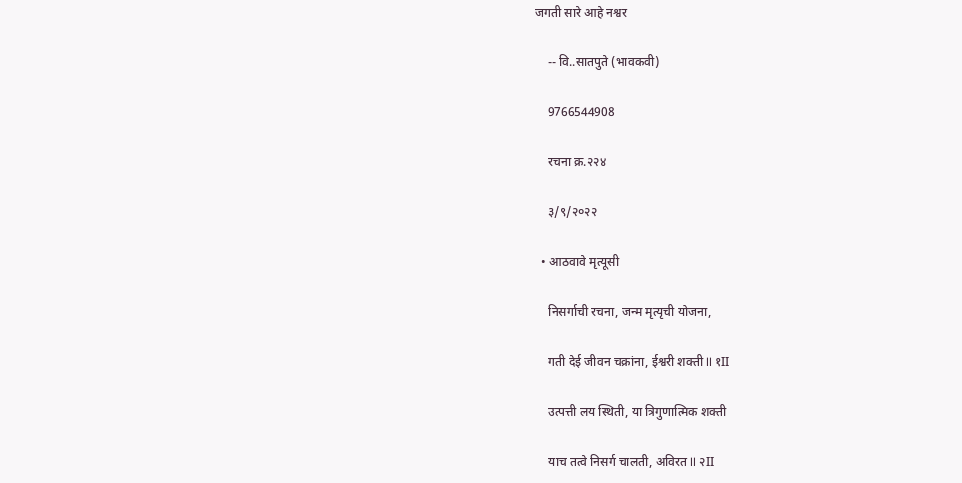जगती सारे आहे नश्वर

    -- वि..सातपुते (भावकवी)

    9766544908

    रचना क्र.२२४

    ३/९/२०२२

  • आठवावे मृत्यूसी

    निसर्गाची रचना, जन्म मृत्यृची योजना,

    गती देई जीवन चक्रांना, ईश्वरी शक्ती II १II

    उत्पत्ती लय स्थिती, या त्रिगुणात्मिक शक्ती

    याच तत्वे निसर्ग चालती, अविरत II २II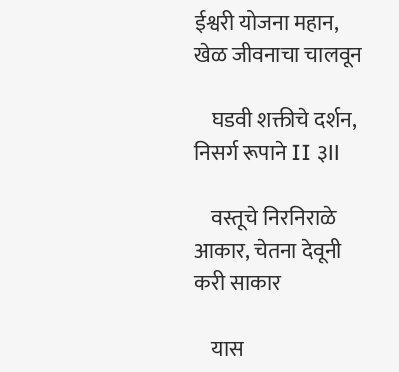ईश्वरी योजना महान, खेळ जीवनाचा चालवून

    घडवी शक्तीचे दर्शन, निसर्ग रूपाने II ३II

    वस्तूचे निरनिराळे आकार, चेतना देवूनी करी साकार

    यास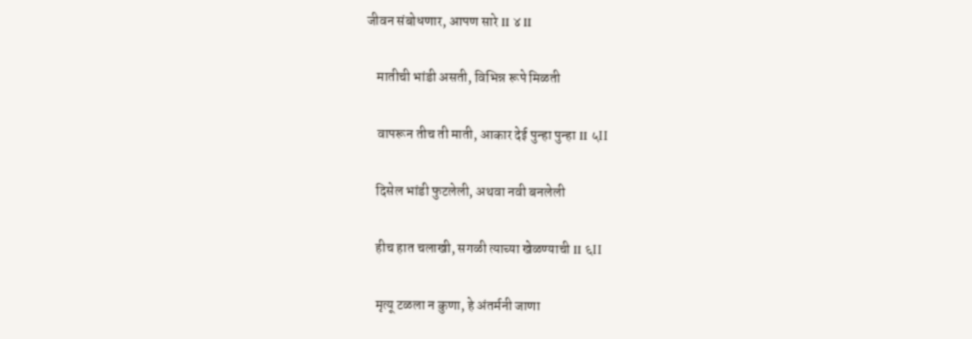जीवन संबोधणार, आपण सारे II ४ II

    मातीची भांडी असती, विभिन्न रूपे मिळती

    वापरून तीच ती माती, आकार देई पुन्हा पुन्हा II ५II

    दिसेल भांडी फुटलेली, अथवा नवी बनलेली

    हीच हात चलाखी, सगळी त्याच्या खेळण्याची II ६II

    मृत्यू टळला न कुणा, हे अंतर्मनी जाणा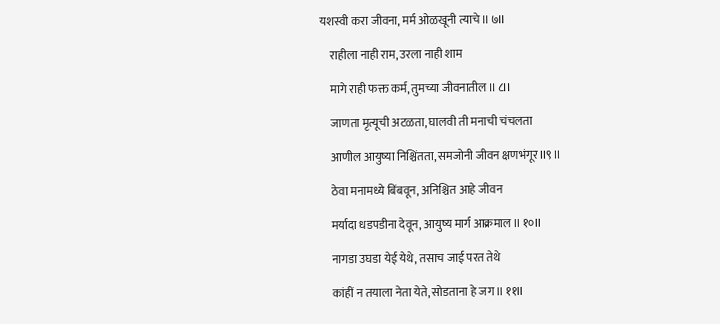यशस्वी करा जीवना, मर्म ओळखूनी त्याचे II ७II

    राहीला नाही राम, उरला नाही शाम

    मागे राही फक्त कर्म, तुमच्या जीवनातील II ८II

    जाणता मृत्यूची अटळता, घालवी ती मनाची चंचलता

    आणील आयुष्या निश्चिंतता, समजोनी जीवन क्षणभंगूर II९ II

    ठेवा मनामध्ये बिंबवून, अनिश्चित आहे जीवन

    मर्यादा धडपडीना देवून, आयुष्य मार्ग आक्रमाल II १०II

    नागडा उघडा येई येथे, तसाच जाई परत तेथे

    कांहीं न तयाला नेता येते, सोडताना हे जग II ११II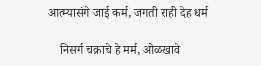आत्म्यासंगे जाई कर्म, जगती राही देह धर्म

    निसर्ग चक्राचे हे मर्म, ओळखावे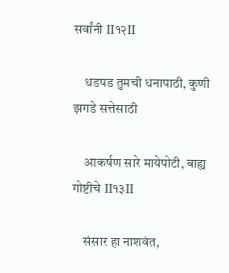सर्वांनी II१२II

    धडपड तुमची धनापाठी, कुणी झगडे सत्तेसाठी

    आकर्षण सारे मायेपोटी, बाह्य गोष्टीचे II१३II

    संसार हा नाशवंत,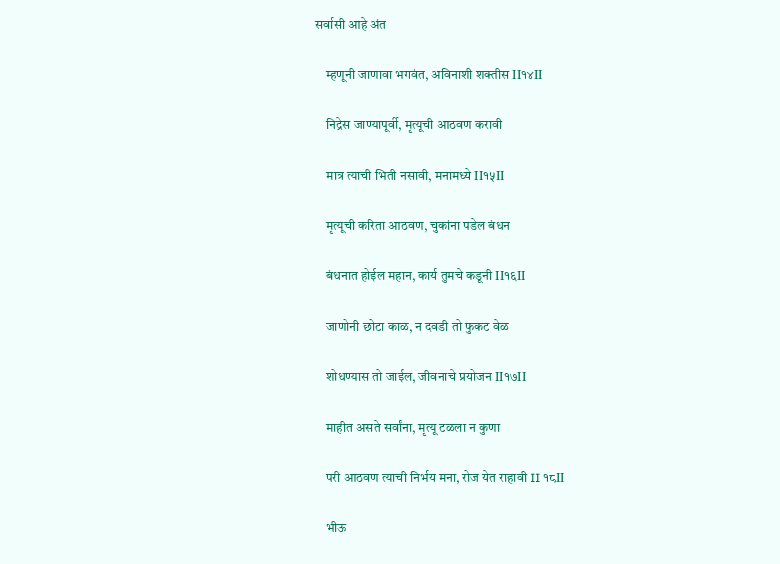सर्वासी आहे अंत

    म्हणूनी जाणावा भगवंत, अविनाशी शक्तीस II१४II

    निद्रेस जाण्यापूर्वी, मृत्यूची आठवण करावी

    मात्र त्याची भिती नसावी, मनामध्ये II१५II

    मृत्यूची करिता आठवण, चुकांना पडेल बंधन

    बंधनात होईल महान, कार्य तुमचे कडूनी II१६II

    जाणोनी छोटा काळ, न दवडी तो फुकट वेळ

    शोधण्यास तो जाईल, जीवनाचे प्रयोजन II१७II

    माहीत असते सर्वांना, मृत्यू टळला न कुणा

    परी आठवण त्याची निर्भय मना, रोज येत राहावी II १८II

    भीऊ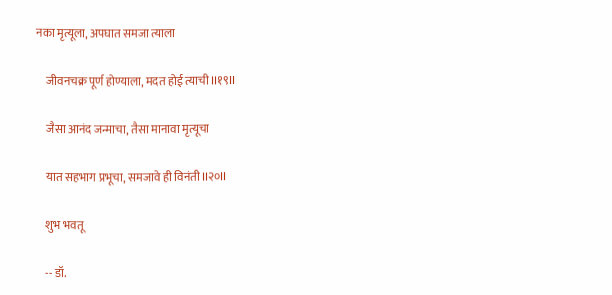नका मृत्यूला, अपघात समजा त्याला

    जीवनचक्र पूर्ण होण्याला, मदत होई त्याची II१९II

    जैसा आनंद जन्माचा, तैसा मानावा मृत्यूचा

    यात सहभाग प्रभूचा, समजावे ही विनंती II२०II

    शुभ भवतू

    -- डॉ.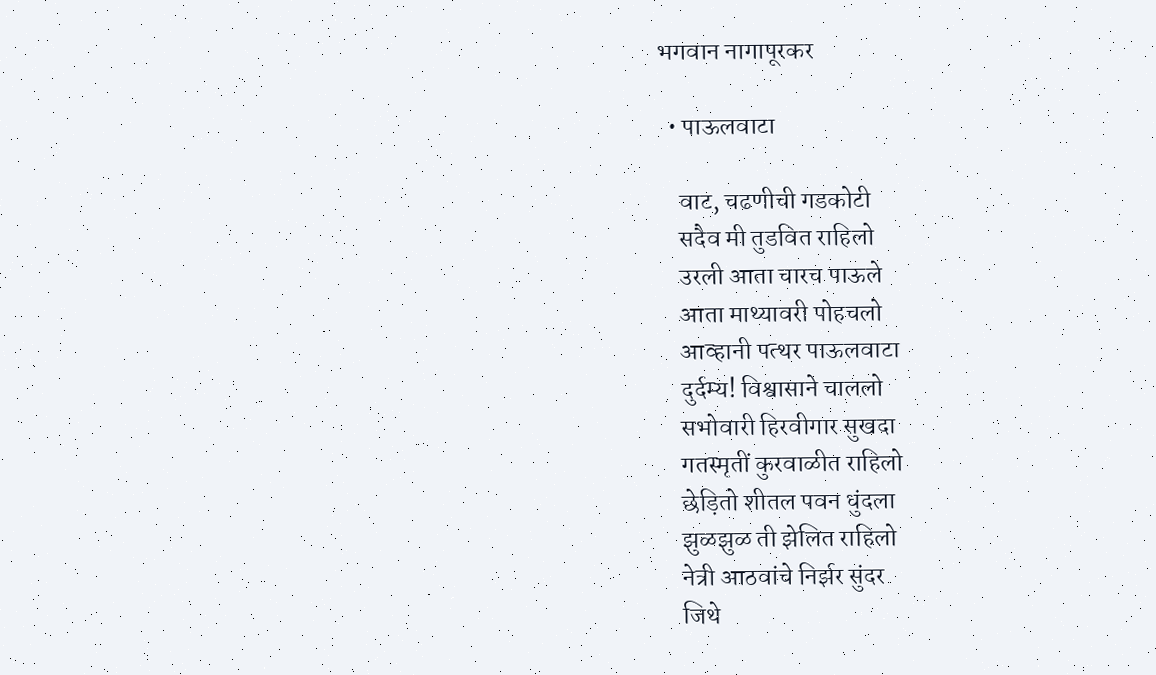भगवान नागापूरकर

  • पाऊलवाटा

    वाट, चढणीची गडकोटी
    सदैव मी तुडवित राहिलो
    उरली आता चारच पाऊले
    आता माथ्यावरी पोहचलो
    आव्हानी पत्थर पाऊलवाटा
    दुर्दम्य! विश्वासाने चाललो
    सभोवारी हिरवीगार सुखदा
    गतस्मृतीं कुरवाळीत राहिलो
    छेड़ितो शीतल पवन धुंदला
    झुळझुळ ती झेलित राहिलो
    नेत्री आठवांचे निर्झर सुंदर
    जिथे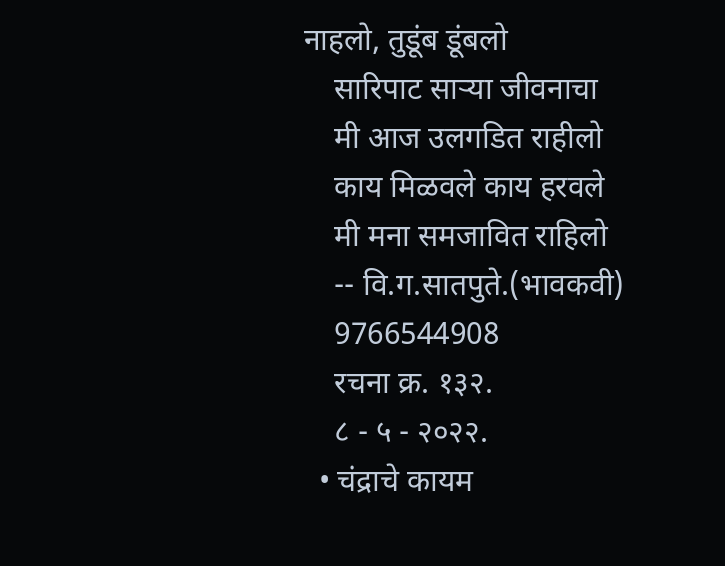नाहलो, तुडूंब डूंबलो
    सारिपाट साऱ्या जीवनाचा
    मी आज उलगडित राहीलो
    काय मिळवले काय हरवले
    मी मना समजावित राहिलो
    -- वि.ग.सातपुते.(भावकवी)
    9766544908
    रचना क्र. १३२.
    ८ - ५ - २०२२.
  • चंद्राचे कायम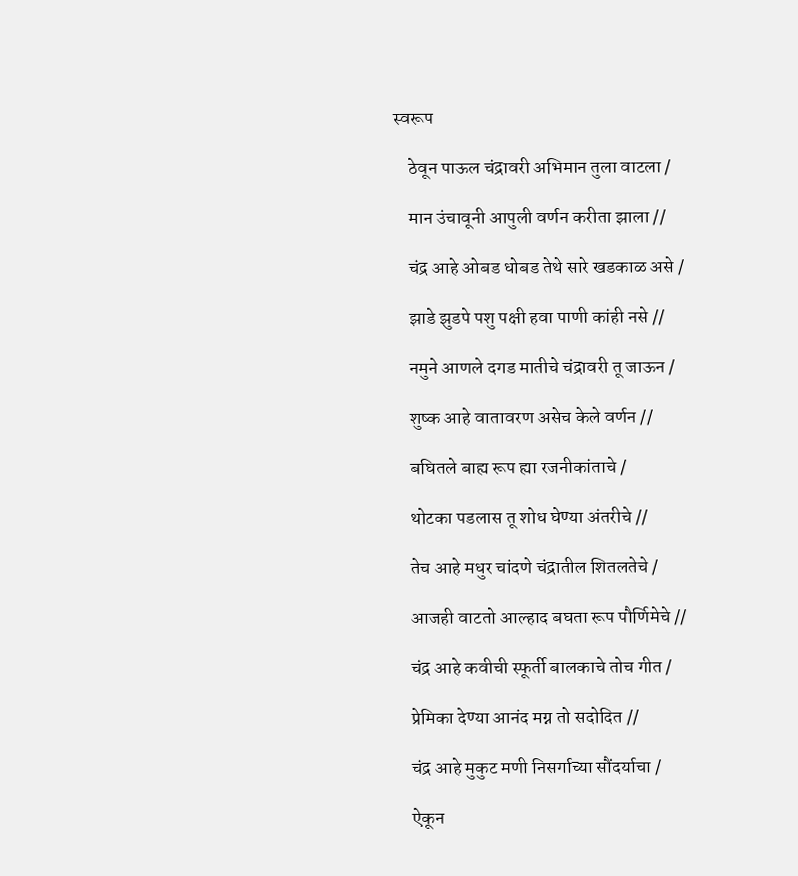स्वरूप

    ठेवून पाऊल चंद्रावरी अभिमान तुला वाटला /

    मान उंचावूनी आपुली वर्णन करीता झाला //

    चंद्र आहे ओबड धोबड तेथे सारे खडकाळ असे /

    झाडे झुडपे पशु पक्षी हवा पाणी कांही नसे //

    नमुने आणले दगड मातीचे चंद्रावरी तू जाऊन /

    शुष्क आहे वातावरण असेच केले वर्णन //

    बघितले बाह्य रूप ह्या रजनीकांताचे /

    थोटका पडलास तू शोध घेण्या अंतरीचे //

    तेच आहे मधुर चांदणे चंद्रातील शितलतेचे /

    आजही वाटतो आल्हाद बघता रूप पौर्णिमेचे //

    चंद्र आहे कवीची स्फूर्ती बालकाचे तोच गीत /

    प्रेमिका देण्या आनंद मग्न तो सदोदित //

    चंद्र आहे मुकुट मणी निसर्गाच्या सौंदर्याचा /

    ऐकून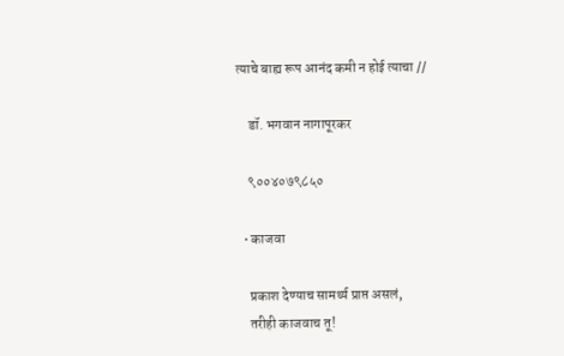त्याचे बाह्य रूप आनंद कमी न होई त्याचा //

    डॉ. भगवान नागापूरकर

    ९००४०७९८५०

  • काजवा

    प्रकाश देण्याच सामर्थ्य प्राप्त असलं,
    तरीही काजवाच तू!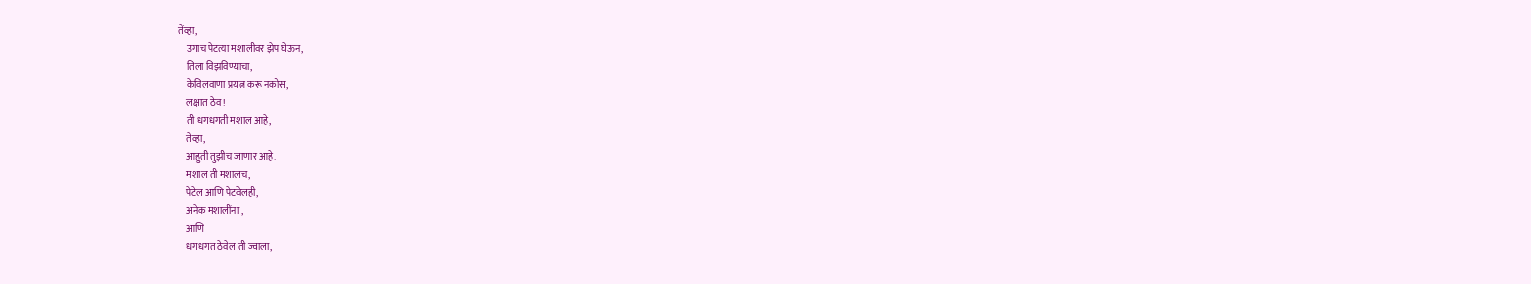तेंव्हा,
    उगाच पेटत्या मशालीवर झेप घेऊन,
    तिला विझविण्याचा,
    केविलवाणा प्रयत्न करू नकोस,
    लक्षात ठेव!
    ती धगधगती मशाल आहे,
    तेव्हा,
    आहुती तुझीच जाणार आहे.
    मशाल ती मशालच,
    पेटेल आणि पेटवेलही,
    अनेक मशालींना ,
    आणि
    धगधगत ठेवेल ती ज्वाला,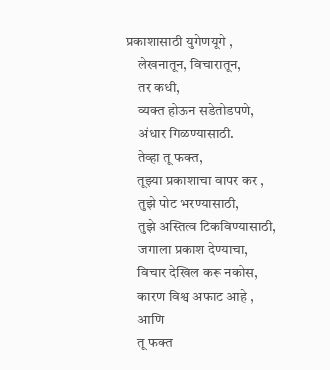प्रकाशासाठी युगेणयूगे ,
    लेखनातून, विचारातून,
    तर कधी,
    व्यक्त होऊन सडेतोडपणे,
    अंधार गिळण्यासाठी.
    तेव्हा तू फक्त,
    तूझ्या प्रकाशाचा वापर कर ,
    तुझे पोट भरण्यासाठी,
    तुझे अस्तित्व टिकविण्यासाठी,
    जगाला प्रकाश देण्याचा,
    विचार देखिल करू नकोस,
    कारण विश्व अफाट आहे ,
    आणि
    तू फक्त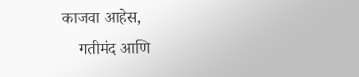काजवा आहेस,
    गतीमंद आणि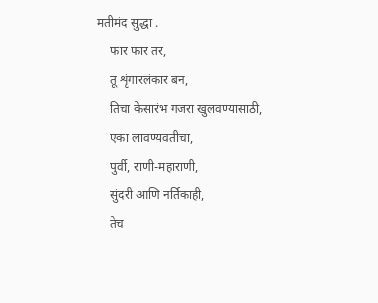मतीमंद सुद्धा .
    फार फार तर,
    तू शृंगारलंकार बन,
    तिचा केसारंभ गजरा खुलवण्यासाठी,
    एका लावण्यवतीचा,
    पुर्वी, राणी-महाराणी,
    सुंदरी आणि नर्तिकाही,
    तेच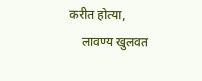करीत होत्या,
    लावण्य खुलवत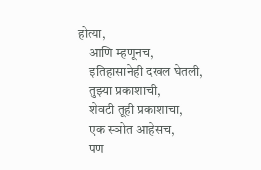होत्या,
    आणि म्हणूनच,
    इतिहासानेही दखल घेतली,
    तुझ्या प्रकाशाची,
    शेवटी तूही प्रकाशाचा,
    एक स्ञोत आहेसच,
    पण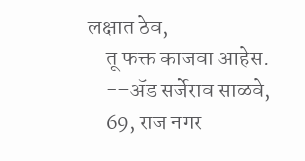लक्षात ठेव,
    तू फक्त काजवा आहेस.
    -–ॲ‍ड सर्जेराव साळवे,
    69, राज नगर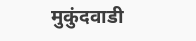मुकुंदवाडी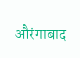औरंगाबाद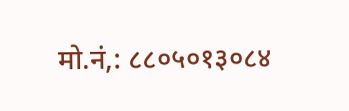मो.नं,: ८८०५०१३०८४